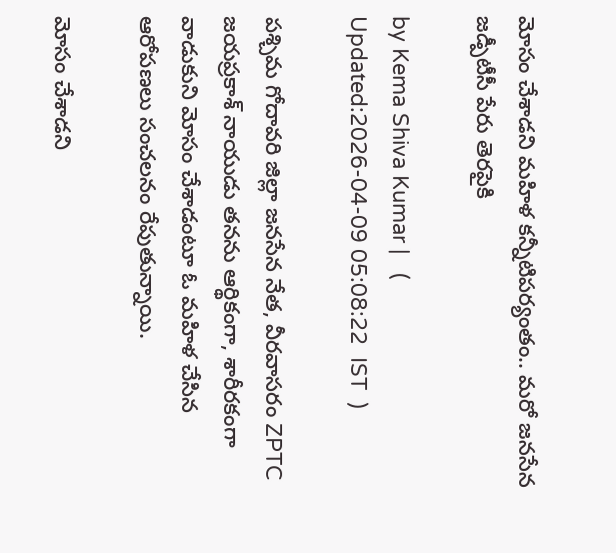మోసం చేశాడని మహిళ కన్నీటిపర్యంతం.. మరో జనసేన జడ్పీటీసీ పేరు తెరపైకి

by Kema Shiva Kumar |   (  Updated:2026-04-09 05:08:22  IST  )

పశ్చిమ గోదావరి జిల్లా జనసేన నేత, వీరవాసరం ZPTC జయప్రకాశ్ నాయుడు తనను ఆర్థికంగా, శారీరకంగా వాడుకుని మోసం చేశాడంటూ ఓ మహిళ చేసిన ఆరోపణలు సంచలనం రేపుతున్నాయి.

మోసం చేశాడని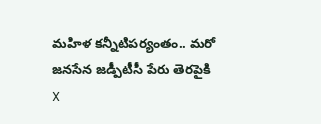మహిళ కన్నీటిపర్యంతం.. మరో జనసేన జడ్పీటీసీ పేరు తెరపైకి
X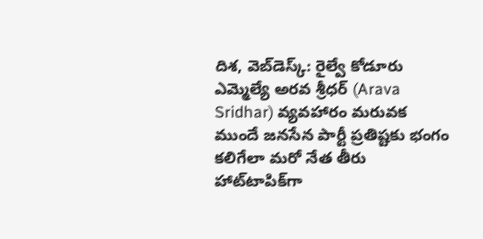దిశ, వెబ్‌డెస్క్: రైల్వే కోడూరు ఎమ్మెల్యే అరవ శ్రీధర్ (Arava Sridhar) వ్యవహారం మరువక ముందే జనసేన పార్టీ ప్రతిష్టకు భంగం కలిగేలా మరో నేత తీరు హాట్‌టాపిక్‌గా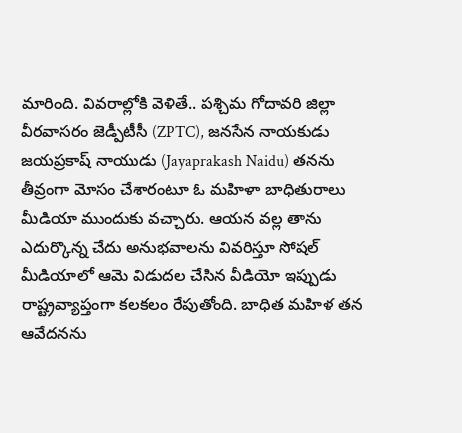మారింది. వివరాల్లోకి వెళితే.. పశ్చిమ గోదావరి జిల్లా వీరవాసరం జెడ్పీటీసీ (ZPTC), జనసేన నాయకుడు జయప్రకాష్ నాయుడు (Jayaprakash Naidu) తనను తీవ్రంగా మోసం చేశారంటూ ఓ మహిళా బాధితురాలు మీడియా ముందుకు వచ్చారు. ఆయన వల్ల తాను ఎదుర్కొన్న చేదు అనుభవాలను వివరిస్తూ సోషల్ మీడియాలో ఆమె విడుదల చేసిన వీడియో ఇప్పుడు రాష్ట్రవ్యాప్తంగా కలకలం రేపుతోంది. బాధిత మహిళ తన ఆవేదనను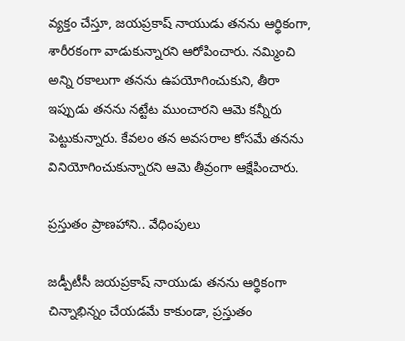వ్యక్తం చేస్తూ, జయప్రకాష్ నాయుడు తనను ఆర్థికంగా, శారీరకంగా వాడుకున్నారని ఆరోపించారు. నమ్మించి అన్ని రకాలుగా తనను ఉపయోగించుకుని, తీరా ఇప్పుడు తనను నట్టేట ముంచారని ఆమె కన్నీరు పెట్టుకున్నారు. కేవలం తన అవసరాల కోసమే తనను వినియోగించుకున్నారని ఆమె తీవ్రంగా ఆక్షేపించారు.

ప్రస్తుతం ప్రాణహాని.. వేధింపులు

జడ్పీటీసీ జయప్రకాష్ నాయుడు తనను ఆర్థికంగా చిన్నాభిన్నం చేయడమే కాకుండా, ప్రస్తుతం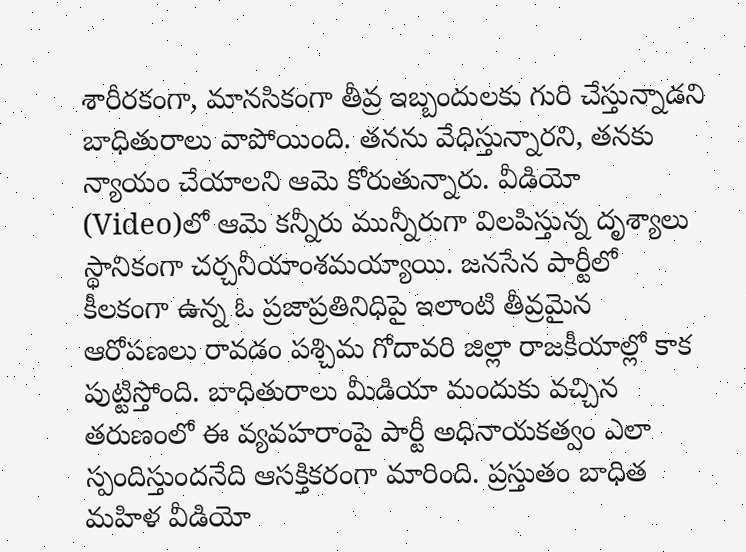శారీరకంగా, మానసికంగా తీవ్ర ఇబ్బందులకు గురి చేస్తున్నాడని బాధితురాలు వాపోయింది. తనను వేధిస్తున్నారని, తనకు న్యాయం చేయాలని ఆమె కోరుతున్నారు. వీడియో (Video)లో ఆమె కన్నీరు మున్నీరుగా విలపిస్తున్న దృశ్యాలు స్థానికంగా చర్చనీయాంశమయ్యాయి. జనసేన పార్టీలో కీలకంగా ఉన్న ఓ ప్రజాప్రతినిధిపై ఇలాంటి తీవ్రమైన ఆరోపణలు రావడం పశ్చిమ గోదావరి జిల్లా రాజకీయాల్లో కాక పుట్టిస్తోంది. బాధితురాలు మీడియా మందుకు వచ్చిన తరుణంలో ఈ వ్యవహరాంపై పార్టీ అధినాయకత్వం ఎలా స్పందిస్తుందనేది ఆసక్తికరంగా మారింది. ప్రస్తుతం బాధిత మహిళ వీడియో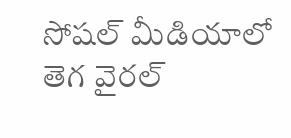సోషల్ మీడియాలో తెగ వైరల్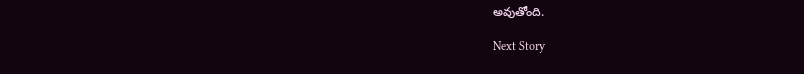అవుతోంది.

Next Story